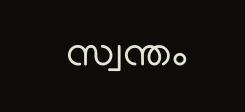സ്വന്തം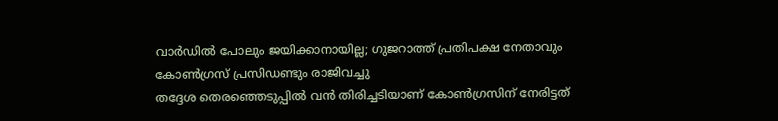വാർഡിൽ പോലും ജയിക്കാനായില്ല; ഗുജറാത്ത് പ്രതിപക്ഷ നേതാവും കോൺഗ്രസ് പ്രസിഡണ്ടും രാജിവച്ചു
തദ്ദേശ തെരഞ്ഞെടുപ്പിൽ വൻ തിരിച്ചടിയാണ് കോൺഗ്രസിന് നേരിട്ടത്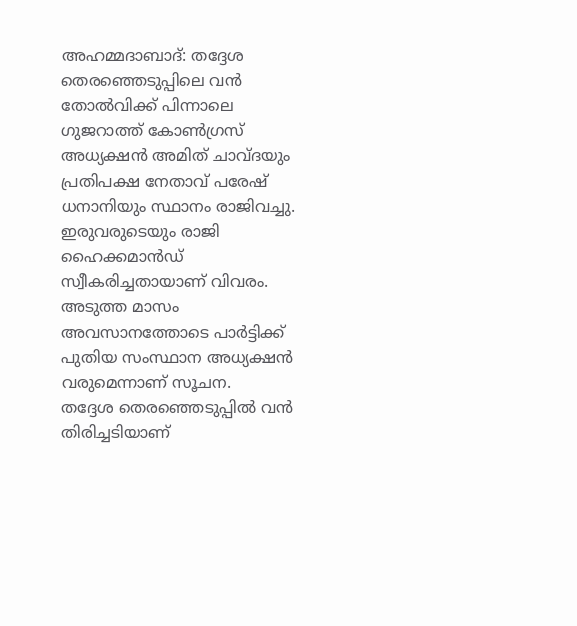അഹമ്മദാബാദ്: തദ്ദേശ തെരഞ്ഞെടുപ്പിലെ വൻ തോൽവിക്ക് പിന്നാലെ ഗുജറാത്ത് കോൺഗ്രസ് അധ്യക്ഷൻ അമിത് ചാവ്ദയും പ്രതിപക്ഷ നേതാവ് പരേഷ് ധനാനിയും സ്ഥാനം രാജിവച്ചു. ഇരുവരുടെയും രാജി ഹൈക്കമാൻഡ് സ്വീകരിച്ചതായാണ് വിവരം. അടുത്ത മാസം അവസാനത്തോടെ പാർട്ടിക്ക് പുതിയ സംസ്ഥാന അധ്യക്ഷൻ വരുമെന്നാണ് സൂചന.
തദ്ദേശ തെരഞ്ഞെടുപ്പിൽ വൻ തിരിച്ചടിയാണ്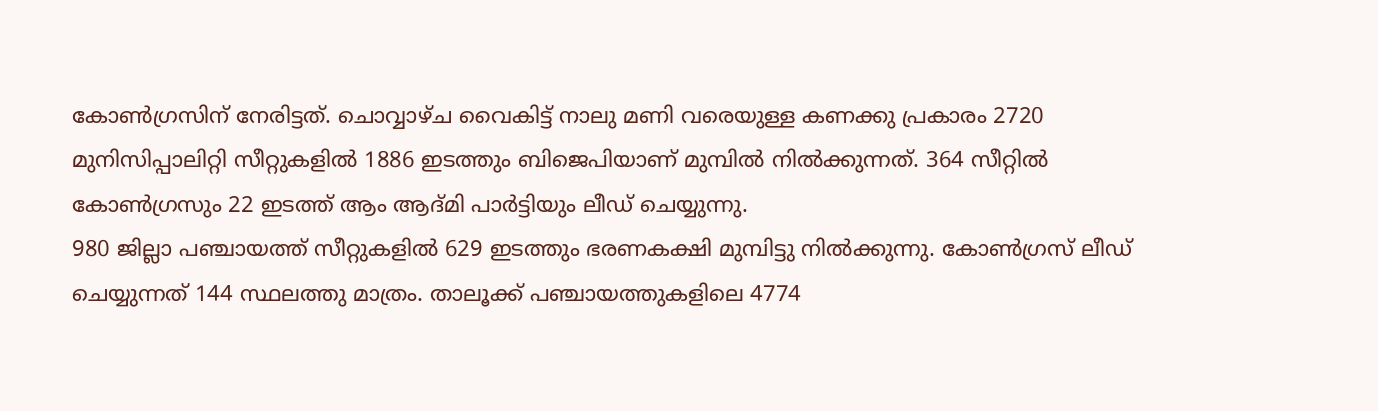കോൺഗ്രസിന് നേരിട്ടത്. ചൊവ്വാഴ്ച വൈകിട്ട് നാലു മണി വരെയുള്ള കണക്കു പ്രകാരം 2720 മുനിസിപ്പാലിറ്റി സീറ്റുകളിൽ 1886 ഇടത്തും ബിജെപിയാണ് മുമ്പിൽ നിൽക്കുന്നത്. 364 സീറ്റിൽ കോൺഗ്രസും 22 ഇടത്ത് ആം ആദ്മി പാർട്ടിയും ലീഡ് ചെയ്യുന്നു.
980 ജില്ലാ പഞ്ചായത്ത് സീറ്റുകളിൽ 629 ഇടത്തും ഭരണകക്ഷി മുമ്പിട്ടു നിൽക്കുന്നു. കോൺഗ്രസ് ലീഡ് ചെയ്യുന്നത് 144 സ്ഥലത്തു മാത്രം. താലൂക്ക് പഞ്ചായത്തുകളിലെ 4774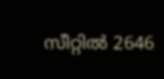സീറ്റിൽ 2646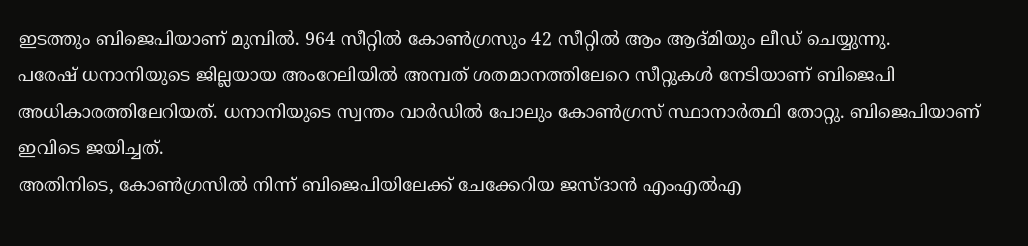ഇടത്തും ബിജെപിയാണ് മുമ്പിൽ. 964 സീറ്റിൽ കോൺഗ്രസും 42 സീറ്റിൽ ആം ആദ്മിയും ലീഡ് ചെയ്യുന്നു.
പരേഷ് ധനാനിയുടെ ജില്ലയായ അംറേലിയിൽ അമ്പത് ശതമാനത്തിലേറെ സീറ്റുകൾ നേടിയാണ് ബിജെപി അധികാരത്തിലേറിയത്. ധനാനിയുടെ സ്വന്തം വാർഡിൽ പോലും കോൺഗ്രസ് സ്ഥാനാർത്ഥി തോറ്റു. ബിജെപിയാണ് ഇവിടെ ജയിച്ചത്.
അതിനിടെ, കോൺഗ്രസിൽ നിന്ന് ബിജെപിയിലേക്ക് ചേക്കേറിയ ജസ്ദാൻ എംഎൽഎ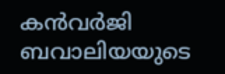കൻവർജി ബവാലിയയുടെ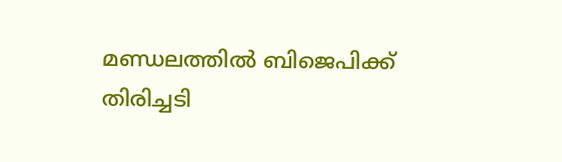മണ്ഡലത്തിൽ ബിജെപിക്ക് തിരിച്ചടി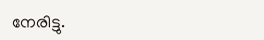നേരിട്ടു.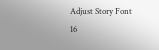Adjust Story Font
16